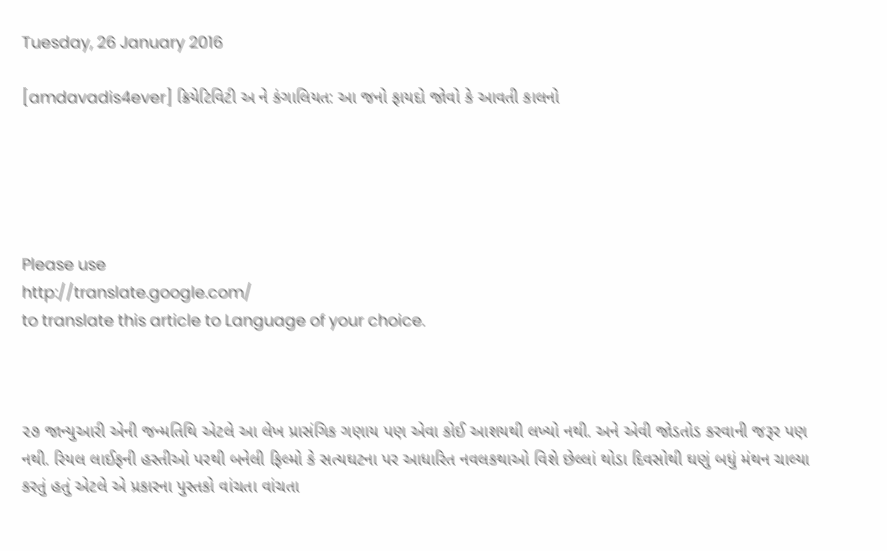Tuesday, 26 January 2016

[amdavadis4ever] ક્રિયેટિવિટી અ ને કંગાલિયત: આ જનો ફાયદો જોવો કે આવતી કાલનો





Please use
http://translate.google.com/
to translate this article to Language of your choice.



૨૭ જાન્યુઆરી એની જન્મતિથિ એટલે આ લેખ પ્રાસંગિક ગણાય પણ એવા કોઈ આશયથી લખ્યો નથી. અને એવી જોડતોડ કરવાની જરૂર પણ નથી. રિયલ લાઈફની હસ્તીઓ પરથી બનેલી ફિલ્મો કે સત્યઘટના પર આધારિત નવલકથાઓ વિશે છેલ્લાં થોડા દિવસોથી ઘણું બધું મંથન ચાલ્યા કરતું હતું એટલે એ પ્રકારના પુસ્તકો વાંચતા વાંચતા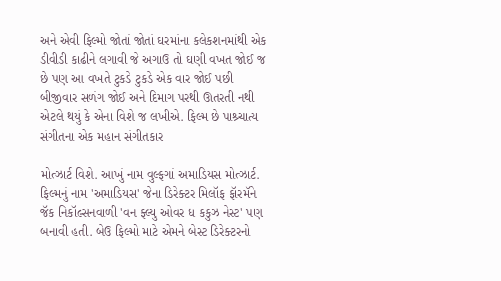અને એવી ફિલ્મો જોતાં જોતાં ઘરમાંના કલેકશનમાંથી એક ડીવીડી કાઢીને લગાવી જે અગાઉ તો ઘણી વખત જોઈ જ છે પણ આ વખતે ટુકડે ટુકડે એક વાર જોઈ પછી બીજીવાર સળંગ જોઈ અને દિમાગ પરથી ઊતરતી નથી એટલે થયું કે એના વિશે જ લખીએ. ફિલ્મ છે પાશ્ર્ચાત્ય સંગીતના એક મહાન સંગીતકાર

મોત્ઝાર્ટ વિશે. આખું નામ વુલ્ફગાં અમાડિયસ મોત્ઝાર્ટ. ફિલ્મનું નામ 'અમાડિયસ' જેના ડિરેક્ટર મિલૉફ ફૉરમૅને જૅક નિકૉલ્સનવાળી 'વન ફ્લ્યુ ઓવર ધ કકુઝ નેસ્ટ' પણ બનાવી હતી. બેઉ ફિલ્મો માટે એમને બેસ્ટ ડિરેક્ટરનો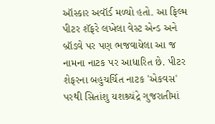ઑસ્કાર અવૉર્ડ મળ્યો હતો. આ ફિલ્મ પીટર શૅફરે લખેલા વેસ્ટ એન્ડ અને બ્રૉડવે પર પણ ભજવાયેલા આ જ નામના નાટક પર આધારિત છે. પીટર શેફરના બહુચર્ચિત નાટક 'એકવસ' પરથી સિતાંશુ યશશ્ર્ચંદ્રે ગુજરાતીમાં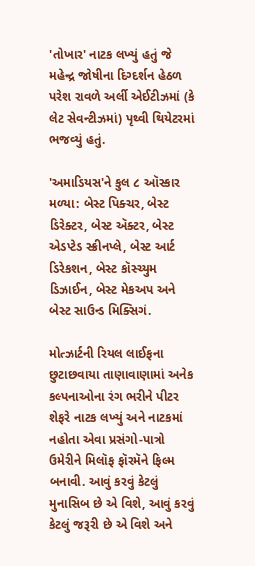'તોખાર' નાટક લખ્યું હતું જે મહેન્દ્ર જોષીના દિગ્દર્શન હેઠળ પરેશ રાવળે અર્લી એઈટીઝમાં (કે લેટ સેવન્ટીઝમાં) પૃથ્વી થિયેટરમાં ભજવ્યું હતું.

'અમાડિયસ'ને કુલ ૮ ઑસ્કાર મળ્યા: બેસ્ટ પિક્ચર, બેસ્ટ ડિરેક્ટર, બેસ્ટ ઍક્ટર, બેસ્ટ એડપ્ટેડ સ્ક્રીનપ્લે, બેસ્ટ આર્ટ ડિરેકશન, બેસ્ટ કૉસ્ચ્યુમ ડિઝાઈન, બેસ્ટ મેકઅપ અને બેસ્ટ સાઉન્ડ મિક્સિગં.

મોત્ઝાર્ટની રિયલ લાઈફના છુટાછવાયા તાણાવાણામાં અનેક કલ્પનાઓના રંગ ભરીને પીટર શેફરે નાટક લખ્યું અને નાટકમાં નહોતા એવા પ્રસંગો-પાત્રો ઉમેરીને મિલૉફ ફૉરમૅને ફિલ્મ બનાવી. આવું કરવું કેટલું મુનાસિબ છે એ વિશે, આવું કરવું કેટલું જરૂરી છે એ વિશે અને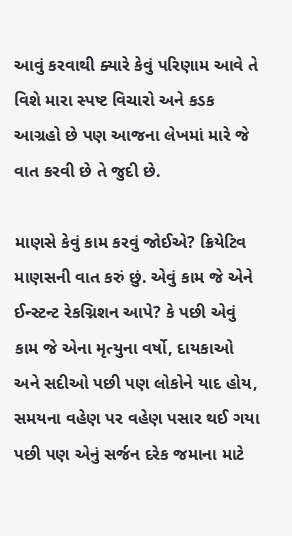આવું કરવાથી ક્યારે કેવું પરિણામ આવે તે વિશે મારા સ્પષ્ટ વિચારો અને કડક આગ્રહો છે પણ આજના લેખમાં મારે જે વાત કરવી છે તે જુદી છે.

માણસે કેવું કામ કરવું જોઈએ? ક્રિયેટિવ માણસની વાત કરું છું. એવું કામ જે એને ઈન્સ્ટન્ટ રેકગ્નિશન આપે? કે પછી એવું કામ જે એના મૃત્યુના વર્ષો, દાયકાઓ અને સદીઓ પછી પણ લોકોને યાદ હોય, સમયના વહેણ પર વહેણ પસાર થઈ ગયા પછી પણ એનું સર્જન દરેક જમાના માટે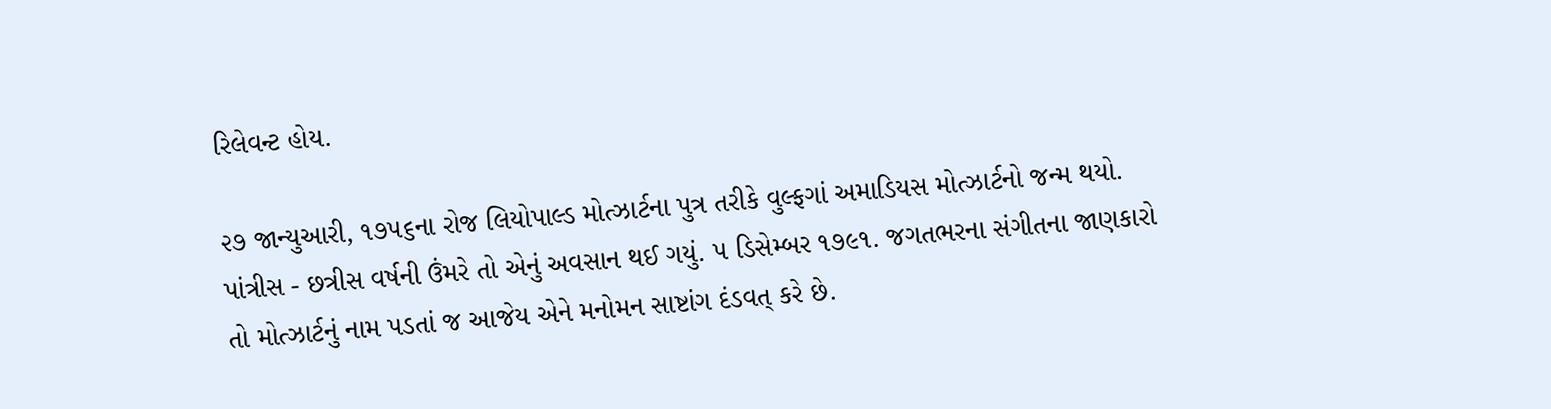રિલેવન્ટ હોય.

૨૭ જાન્યુઆરી, ૧૭૫૬ના રોજ લિયોપાલ્ડ મોત્ઝાર્ટના પુત્ર તરીકે વુલ્ફગાં અમાડિયસ મોત્ઝાર્ટનો જન્મ થયો. પાંત્રીસ - છત્રીસ વર્ષની ઉંમરે તો એનું અવસાન થઈ ગયું. ૫ ડિસેમ્બર ૧૭૯૧. જગતભરના સંગીતના જાણકારો તો મોત્ઝાર્ટનું નામ પડતાં જ આજેય એને મનોમન સાષ્ટાંગ દંડવત્ કરે છે.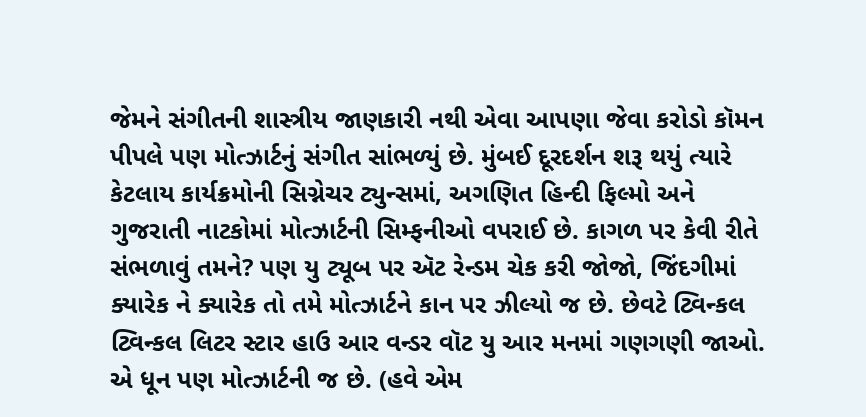જેમને સંગીતની શાસ્ત્રીય જાણકારી નથી એવા આપણા જેવા કરોડો કૉમન પીપલે પણ મોત્ઝાર્ટનું સંગીત સાંભળ્યું છે. મુંબઈ દૂરદર્શન શરૂ થયું ત્યારે કેટલાય કાર્યક્રમોની સિગ્નેચર ટ્યુન્સમાં, અગણિત હિન્દી ફિલ્મો અને ગુજરાતી નાટકોમાં મોત્ઝાર્ટની સિમ્ફનીઓ વપરાઈ છે. કાગળ પર કેવી રીતે સંભળાવું તમને? પણ યુ ટ્યૂબ પર ઍટ રેન્ડમ ચેક કરી જોજો, જિંદગીમાં ક્યારેક ને ક્યારેક તો તમે મોત્ઝાર્ટને કાન પર ઝીલ્યો જ છે. છેવટે ટ્વિન્કલ ટ્વિન્કલ લિટર સ્ટાર હાઉ આર વન્ડર વૉટ યુ આર મનમાં ગણગણી જાઓ. એ ધૂન પણ મોત્ઝાર્ટની જ છે. (હવે એમ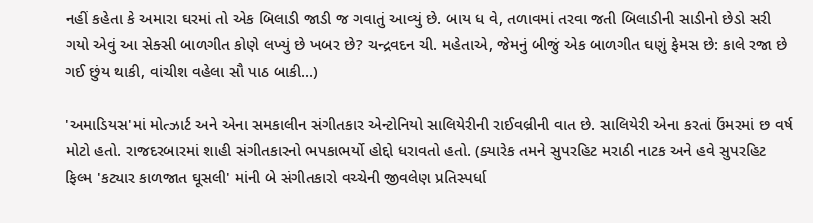નહીં કહેતા કે અમારા ઘરમાં તો એક બિલાડી જાડી જ ગવાતું આવ્યું છે. બાય ધ વે, તળાવમાં તરવા જતી બિલાડીની સાડીનો છેડો સરી ગયો એવું આ સેક્સી બાળગીત કોણે લખ્યું છે ખબર છે? ચન્દ્રવદન ચી. મહેતાએ, જેમનું બીજું એક બાળગીત ઘણું ફેમસ છે: કાલે રજા છે ગઈ છુંય થાકી, વાંચીશ વહેલા સૌ પાઠ બાકી...)

'અમાડિયસ'માં મોત્ઝાર્ટ અને એના સમકાલીન સંગીતકાર એન્ટોનિયો સાલિયેરીની રાઈવલ્રીની વાત છે. સાલિયેરી એના કરતાં ઉંમરમાં છ વર્ષ મોટો હતો. રાજદરબારમાં શાહી સંગીતકારનો ભપકાભર્યો હોદ્દો ધરાવતો હતો. (ક્યારેક તમને સુપરહિટ મરાઠી નાટક અને હવે સુપરહિટ ફિલ્મ 'કટ્યાર કાળજાત ઘૂસલી' માંની બે સંગીતકારો વચ્ચેની જીવલેણ પ્રતિસ્પર્ધા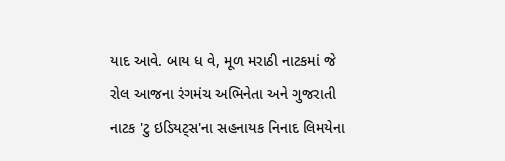યાદ આવે. બાય ધ વે, મૂળ મરાઠી નાટકમાં જે રોલ આજના રંગમંચ અભિનેતા અને ગુજરાતી નાટક 'ટુ ઇડિયટ્સ'ના સહનાયક નિનાદ લિમયેના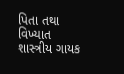પિતા તથા વિખ્યાત શાસ્ત્રીય ગાયક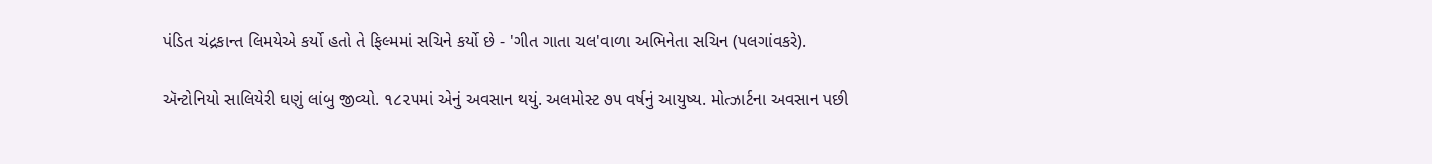પંડિત ચંદ્રકાન્ત લિમયેએ કર્યો હતો તે ફિલ્મમાં સચિને કર્યો છે - 'ગીત ગાતા ચલ'વાળા અભિનેતા સચિન (પલગાંવકરે).

ઍન્ટોનિયો સાલિયેરી ઘણું લાંબુ જીવ્યો. ૧૮૨૫માં એનું અવસાન થયું. અલમોસ્ટ ૭૫ વર્ષનું આયુષ્ય. મોત્ઝાર્ટના અવસાન પછી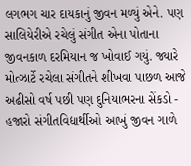લગભગ ચાર દાયકાનું જીવન મળ્યું એને. પણ સાલિયેરીએ રચેલું સંગીત એના પોતાના જીવનકાળ દરમિયાન જ ખોવાઈ ગયું. જ્યારે મોત્ઝાર્ટે રચેલા સંગીતને શીખવા પાછળ આજે અઢીસો વર્ષ પછી પણ દુનિયાભરના સેંકડો - હજારો સંગીતવિદ્યાર્થીઓ આખું જીવન ગાળે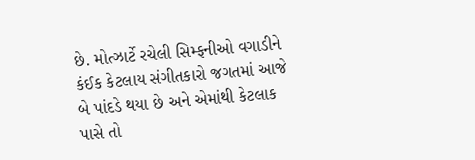છે. મોત્ઝાર્ટે રચેલી સિમ્ફનીઓ વગાડીને કંઈક કેટલાય સંગીતકારો જગતમાં આજે બે પાંદડે થયા છે અને એમાંથી કેટલાક પાસે તો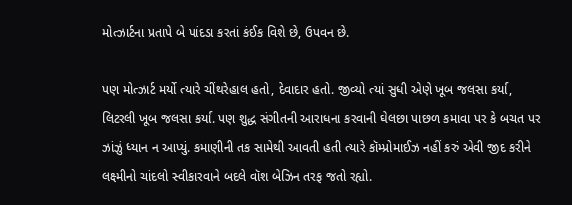મોત્ઝાર્ટના પ્રતાપે બે પાંદડા કરતાં કંઈક વિશે છે, ઉપવન છે.

પણ મોત્ઝાર્ટ મર્યો ત્યારે ચીંથરેહાલ હતો, દેવાદાર હતો. જીવ્યો ત્યાં સુધી એણે ખૂબ જલસા કર્યા, લિટરલી ખૂબ જલસા કર્યા. પણ શુદ્ધ સંગીતની આરાધના કરવાની ઘેલછા પાછળ કમાવા પર કે બચત પર ઝાંઝું ધ્યાન ન આપ્યું. કમાણીની તક સામેથી આવતી હતી ત્યારે કૉમ્પ્રોમાઈઝ નહીં કરું એવી જીદ કરીને લક્ષ્મીનો ચાંદલો સ્વીકારવાને બદલે વૉશ બેઝિન તરફ જતો રહ્યો.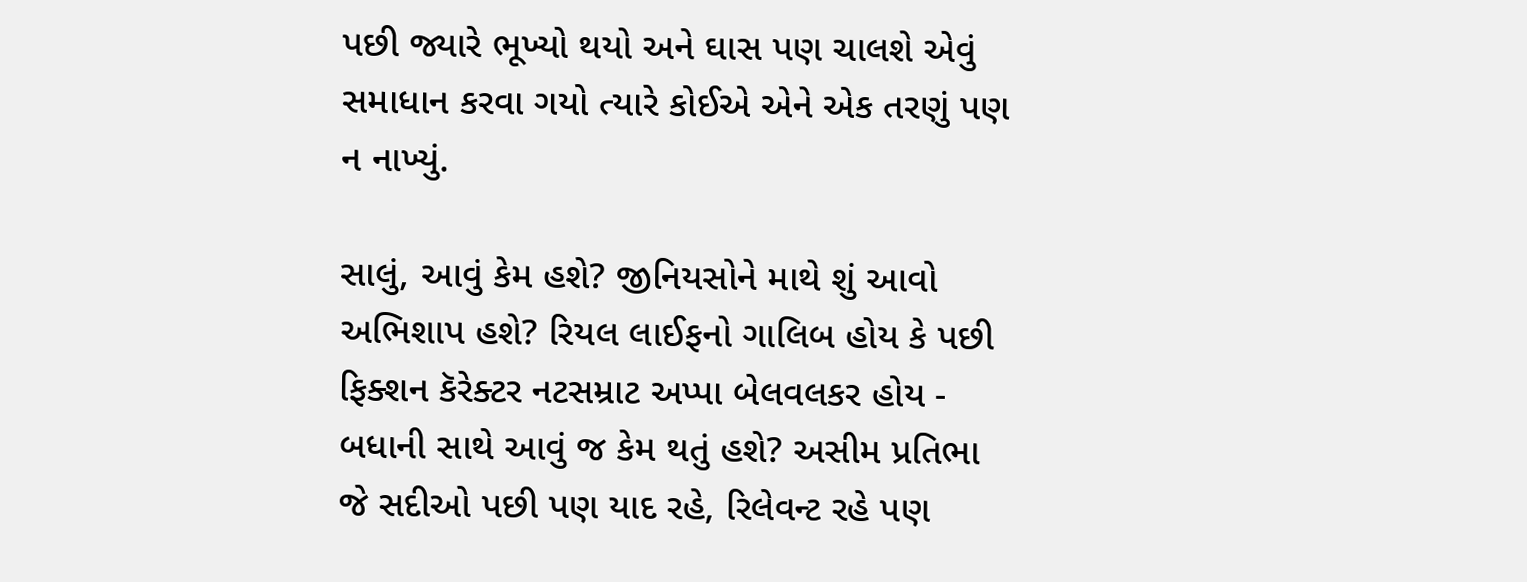પછી જ્યારે ભૂખ્યો થયો અને ઘાસ પણ ચાલશે એવું સમાધાન કરવા ગયો ત્યારે કોઈએ એને એક તરણું પણ ન નાખ્યું.

સાલું, આવું કેમ હશે? જીનિયસોને માથે શું આવો અભિશાપ હશે? રિયલ લાઈફનો ગાલિબ હોય કે પછી ફિક્શન કૅરેક્ટર નટસમ્રાટ અપ્પા બેલવલકર હોય - બધાની સાથે આવું જ કેમ થતું હશે? અસીમ પ્રતિભા જે સદીઓ પછી પણ યાદ રહે, રિલેવન્ટ રહે પણ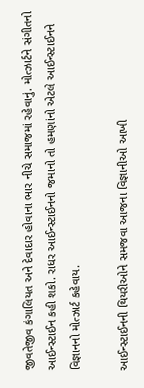જીવતેજીવ કંગાલિયત અને દેવાદાર હોવાના ભાર નીચે સમાજમાં રહેવાનું. મોત્ઝાર્ટને સંગીતનો આઈન્સ્ટાઈન કહી શકો. રાધર આઈન્સ્ટાઈનનો જમાનો તો હમણાંનો એટલે આઈન્સ્ટાઈનને વિજ્ઞાનનો મોત્ઝાર્ટ કહેવાય.

આઈન્સ્ટાઈનની થિયરીઓને સમજવા આજના વિજ્ઞાનીઓ આખી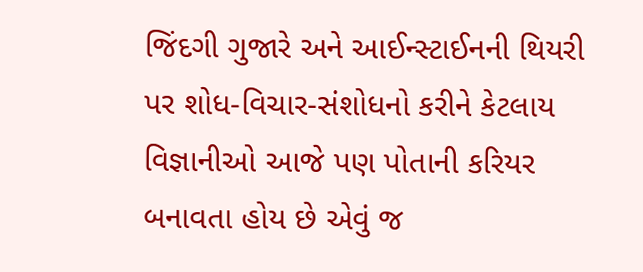જિંદગી ગુજારે અને આઈન્સ્ટાઈનની થિયરી પર શોધ-વિચાર-સંશોધનો કરીને કેટલાય વિજ્ઞાનીઓ આજે પણ પોતાની કરિયર બનાવતા હોય છે એવું જ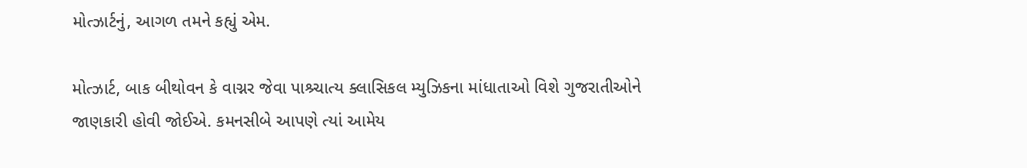મોત્ઝાર્ટનું, આગળ તમને કહ્યું એમ.

મોત્ઝાર્ટ, બાક બીથોવન કે વાગ્નર જેવા પાશ્ર્ચાત્ય ક્લાસિકલ મ્યુઝિકના માંધાતાઓ વિશે ગુજરાતીઓને જાણકારી હોવી જોઈએ. કમનસીબે આપણે ત્યાં આમેય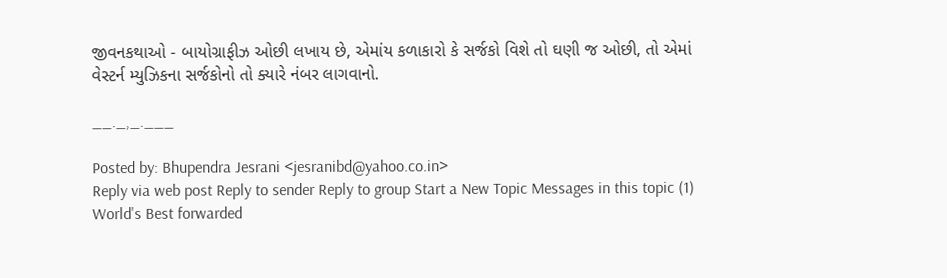જીવનકથાઓ - બાયોગ્રાફીઝ ઓછી લખાય છે, એમાંય કળાકારો કે સર્જકો વિશે તો ઘણી જ ઓછી, તો એમાં વેસ્ટર્ન મ્યુઝિકના સર્જકોનો તો ક્યારે નંબર લાગવાનો.

__._,_.___

Posted by: Bhupendra Jesrani <jesranibd@yahoo.co.in>
Reply via web post Reply to sender Reply to group Start a New Topic Messages in this topic (1)
World's Best forwarded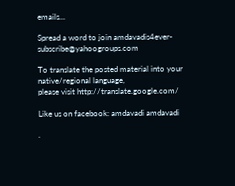emails...

Spread a word to join amdavadis4ever-subscribe@yahoogroups.com

To translate the posted material into your native/regional language,
please visit http://translate.google.com/

Like us on facebook: amdavadi amdavadi

.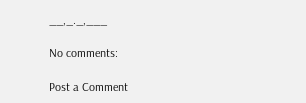__,_._,___

No comments:

Post a Comment